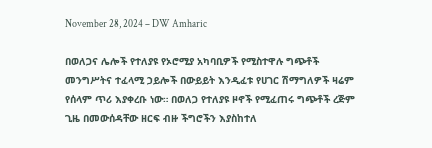November 28, 2024 – DW Amharic

በወለጋና ሌሎች የተለያዩ የኦሮሚያ አካባቢዎች የሚስተዋሉ ግጭቶች መንግሥትና ተፈላሚ ኃይሎች በውይይት እንዲፈቱ የሀገር ሽማግለዎች ዛሬም የሰላም ጥሪ እያቀረቡ ነው። በወለጋ የተለያዩ ዞኖች የሚፈጠሩ ግጭቶች ረጅም ጊዜ በመውሰዳቸው ዘርፍ ብዙ ችግሮችን እያስከተለ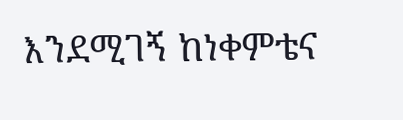እንደሚገኝ ከነቀምቴና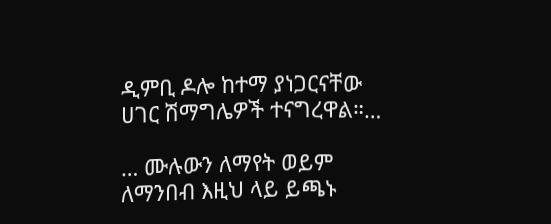ዲምቢ ዶሎ ከተማ ያነጋርናቸው ሀገር ሽማግሌዎች ተናግረዋል።…

… ሙሉውን ለማየት ወይም ለማንበብ እዚህ ላይ ይጫኑ